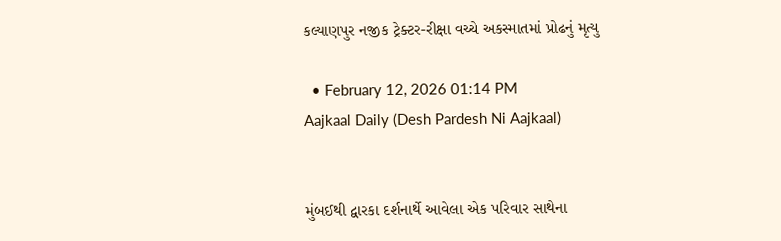કલ્યાણપુર નજીક ટ્રેક્ટર-રીક્ષા વચ્ચે અકસ્માતમાં પ્રોઢનું મૃત્યુ

  • February 12, 2026 01:14 PM
Aajkaal Daily (Desh Pardesh Ni Aajkaal)


મુંબઈથી દ્વારકા દર્શનાર્થે આવેલા એક પરિવાર સાથેના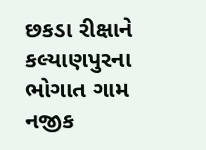છકડા રીક્ષાને કલ્યાણપુરના ભોગાત ગામ નજીક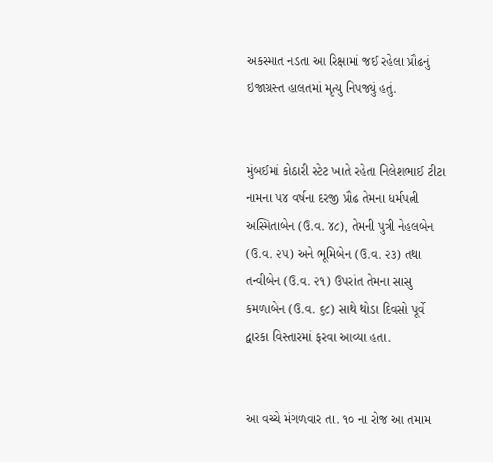અકસ્માત નડતા આ રિક્ષામાં જઈ રહેલા પ્રૌઢનું ઇજાગ્રસ્ત હાલતમાં મૃત્યુ નિપજ્યું હતું.


મુંબઈમાં કોઠારી સ્ટેટ ખાતે રહેતા નિલેશભાઈ ટીટા નામના ૫૪ વર્ષના દરજી પ્રૌઢ તેમના ધર્મપત્ની અસ્મિતાબેન (ઉ.વ. ૪૮), તેમની પુત્રી નેહલબેન (ઉ.વ. ૨૫) અને ભૂમિબેન (ઉ.વ. ૨૩) તથા તન્વીબેન (ઉ.વ. ૨૧) ઉપરાંત તેમના સાસુ કમળાબેન (ઉ.વ. ૬૮) સાથે થોડા દિવસો પૂર્વે દ્વારકા વિસ્તારમાં ફરવા આવ્યા હતા.


આ વચ્ચે મંગળવાર તા. ૧૦ ના રોજ આ તમામ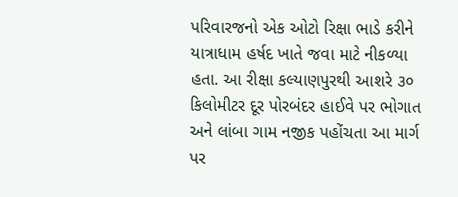પરિવારજનો એક ઓટો રિક્ષા ભાડે કરીને યાત્રાધામ હર્ષદ ખાતે જવા માટે નીકળ્યા હતા. આ રીક્ષા કલ્યાણપુરથી આશરે ૩૦ કિલોમીટર દૂર પોરબંદર હાઈવે પર ભોગાત અને લાંબા ગામ નજીક પહોંચતા આ માર્ગ પર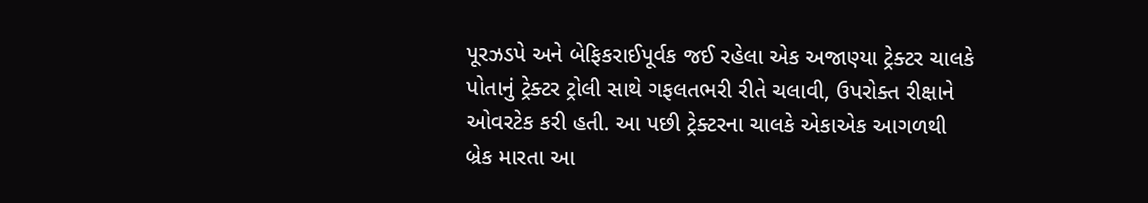પૂરઝડપે અને બેફિકરાઈપૂર્વક જઈ રહેલા એક અજાણ્યા ટ્રેક્ટર ચાલકે પોતાનું ટ્રેક્ટર ટ્રોલી સાથે ગફલતભરી રીતે ચલાવી, ઉપરોક્ત રીક્ષાને ઓવરટેક કરી હતી. આ પછી ટ્રેક્ટરના ચાલકે એકાએક આગળથી બ્રેક મારતા આ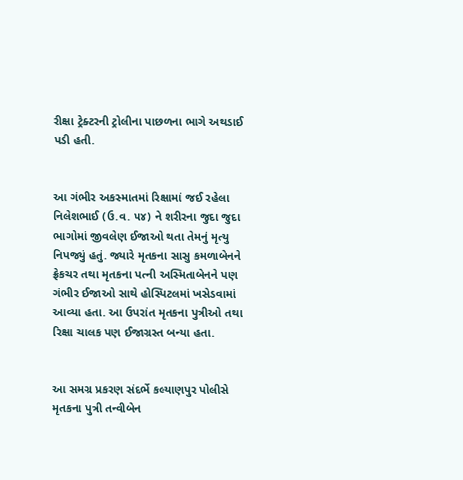રીક્ષા ટ્રેક્ટરની ટ્રોલીના પાછળના ભાગે અથડાઈ પડી હતી.


આ ગંભીર અકસ્માતમાં રિક્ષામાં જઈ રહેલા નિલેશભાઈ (ઉ.વ. ૫૪) ને શરીરના જુદા જુદા ભાગોમાં જીવલેણ ઈજાઓ થતા તેમનું મૃત્યુ નિપજ્યું હતું. જ્યારે મૃતકના સાસુ કમળાબેનને ફ્રેકચર તથા મૃતકના પત્ની અસ્મિતાબેનને પણ ગંભીર ઈજાઓ સાથે હોસ્પિટલમાં ખસેડવામાં આવ્યા હતા. આ ઉપરાંત મૃતકના પુત્રીઓ તથા રિક્ષા ચાલક પણ ઈજાગ્રસ્ત બન્યા હતા.


આ સમગ્ર પ્રકરણ સંદર્ભે કલ્યાણપુર પોલીસે મૃતકના પુત્રી તન્વીબેન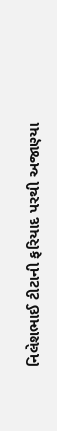નિલેશભાઈ ટીટાની ફરિયાદ પરથી અજાણ્યા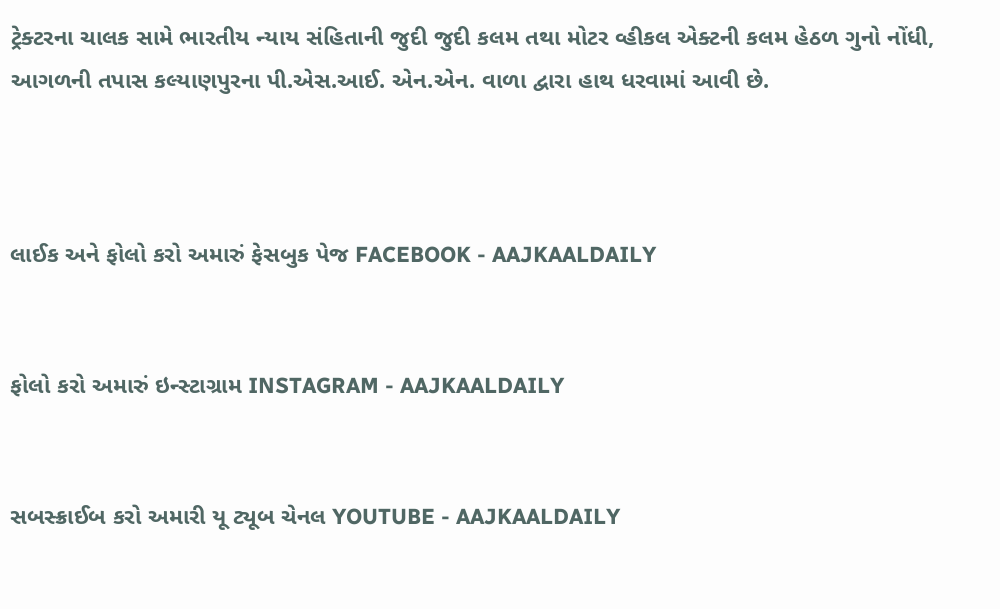ટ્રેક્ટરના ચાલક સામે ભારતીય ન્યાય સંહિતાની જુદી જુદી કલમ તથા મોટર વ્હીકલ એક્ટની કલમ હેઠળ ગુનો નોંધી, આગળની તપાસ કલ્યાણપુરના પી.એસ.આઈ. એન.એન. વાળા દ્વારા હાથ ધરવામાં આવી છે.



લાઈક અને ફોલો કરો અમારું ફેસબુક પેજ FACEBOOK - AAJKAALDAILY


ફોલો કરો અમારું ઇન્સ્ટાગ્રામ INSTAGRAM - AAJKAALDAILY


સબસ્ક્રાઈબ કરો અમારી યૂ ટ્યૂબ ચેનલ YOUTUBE - AAJKAALDAILY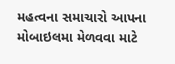મહત્વના સમાચારો આપના મોબાઇલમા મેળવવા માટે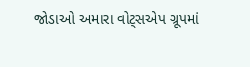જોડાઓ અમારા વોટ્સએપ ગ્રૂપમાં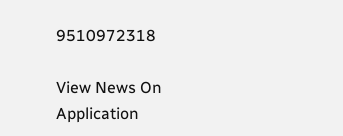9510972318

View News On Application